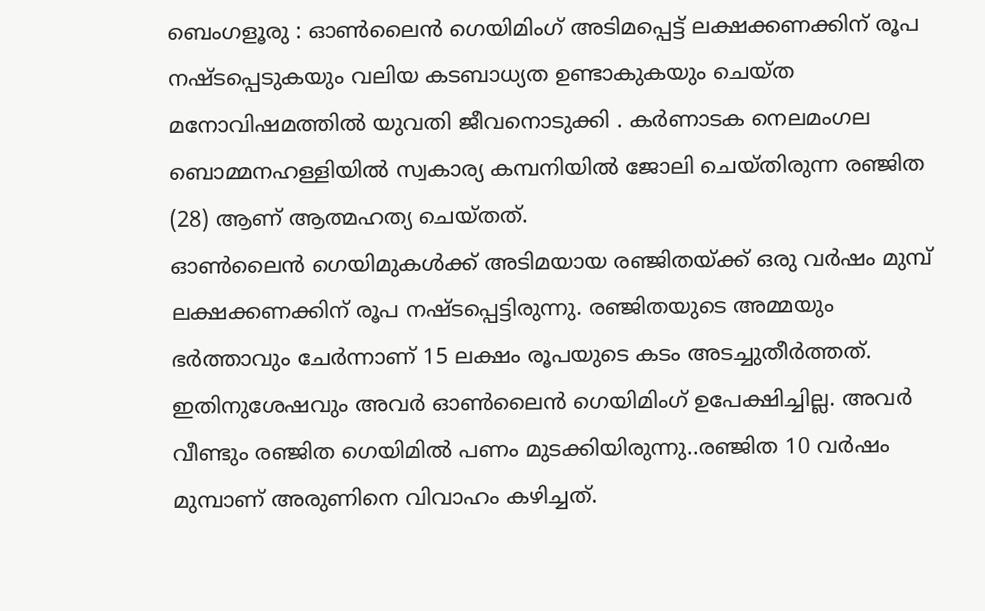ബെംഗളൂരു : ഓൺലൈൻ ഗെയിമിംഗ് അടിമപ്പെട്ട് ലക്ഷക്കണക്കിന് രൂപ നഷ്ടപ്പെടുകയും വലിയ കടബാധ്യത ഉണ്ടാകുകയും ചെയ്ത മനോവിഷമത്തിൽ യുവതി ജീവനൊടുക്കി . കർണാടക നെലമംഗല ബൊമ്മനഹള്ളിയിൽ സ്വകാര്യ കമ്പനിയിൽ ജോലി ചെയ്തിരുന്ന രഞ്ജിത (28) ആണ് ആത്മഹത്യ ചെയ്തത്.
ഓൺലൈൻ ഗെയിമുകൾക്ക് അടിമയായ രഞ്ജിതയ്ക്ക് ഒരു വർഷം മുമ്പ് ലക്ഷക്കണക്കിന് രൂപ നഷ്ടപ്പെട്ടിരുന്നു. രഞ്ജിതയുടെ അമ്മയും ഭർത്താവും ചേർന്നാണ് 15 ലക്ഷം രൂപയുടെ കടം അടച്ചുതീർത്തത്. ഇതിനുശേഷവും അവർ ഓൺലൈൻ ഗെയിമിംഗ് ഉപേക്ഷിച്ചില്ല. അവർ വീണ്ടും രഞ്ജിത ഗെയിമിൽ പണം മുടക്കിയിരുന്നു..രഞ്ജിത 10 വർഷം മുമ്പാണ് അരുണിനെ വിവാഹം കഴിച്ചത്.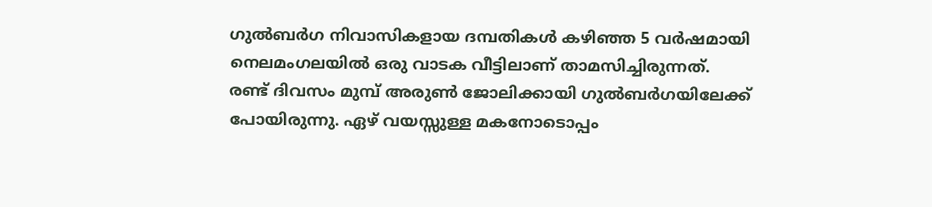ഗുൽബർഗ നിവാസികളായ ദമ്പതികൾ കഴിഞ്ഞ 5 വർഷമായി നെലമംഗലയിൽ ഒരു വാടക വീട്ടിലാണ് താമസിച്ചിരുന്നത്.
രണ്ട് ദിവസം മുമ്പ് അരുൺ ജോലിക്കായി ഗുൽബർഗയിലേക്ക് പോയിരുന്നു. ഏഴ് വയസ്സുള്ള മകനോടൊപ്പം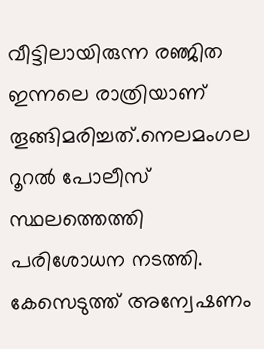വീട്ടിലായിരുന്ന രഞ്ജിത ഇന്നലെ രാത്രിയാണ് തൂങ്ങിമരിച്ചത്.നെലമംഗല റൂറൽ പോലീസ് സ്ഥലത്തെത്തി പരിശോധന നടത്തി. കേസെടുത്ത് അന്വേഷണം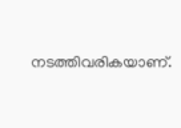നടത്തിവരികയാണ്.